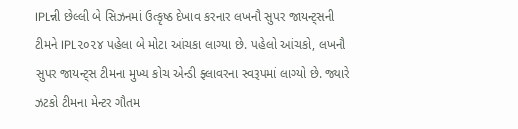IPLન્ની છેલ્લી બે સિઝનમાં ઉત્કૃષ્ઠ દેખાવ કરનાર લખનૌ સુપર જાયન્ટ્સની ટીમને IPL૨૦૨૪ પહેલા બે મોટા આંચકા લાગ્યા છે. પહેલો આંચકો, લખનૌ સુપર જાયન્ટ્સ ટીમના મુખ્ય કોચ એન્ડી ફ્લાવરના સ્વરૂપમાં લાગ્યો છે. જ્યારે ઝટકો ટીમના મેન્ટર ગૌતમ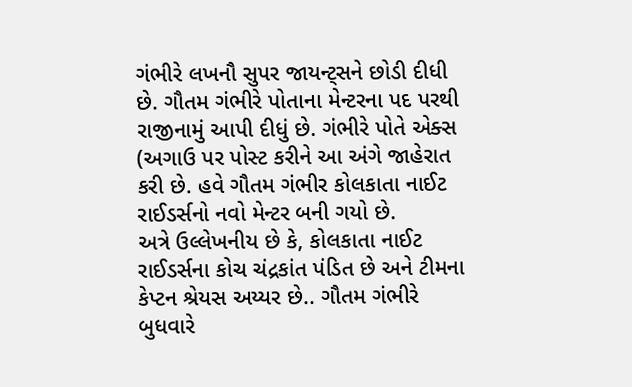ગંભીરે લખનૌ સુપર જાયન્ટ્સને છોડી દીધી છે. ગૌતમ ગંભીરે પોતાના મેન્ટરના પદ પરથી રાજીનામું આપી દીધું છે. ગંભીરે પોતે એક્સ (અગાઉ પર પોસ્ટ કરીને આ અંગે જાહેરાત કરી છે. હવે ગૌતમ ગંભીર કોલકાતા નાઈટ રાઈડર્સનો નવો મેન્ટર બની ગયો છે.
અત્રે ઉલ્લેખનીય છે કે, કોલકાતા નાઈટ રાઈડર્સના કોચ ચંદ્રકાંત પંડિત છે અને ટીમના કેપ્ટન શ્રેયસ અય્યર છે.. ગૌતમ ગંભીરે બુધવારે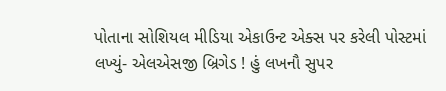પોતાના સોશિયલ મીડિયા એકાઉન્ટ એક્સ પર કરેલી પોસ્ટમાં લખ્યું- એલએસજી બ્રિગેડ ! હું લખનૌ સુપર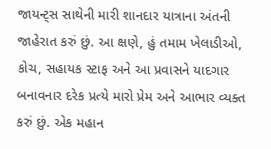જાયન્ટ્સ સાથેની મારી શાનદાર યાત્રાના અંતની જાહેરાત કરું છું. આ ક્ષણે, હું તમામ ખેલાડીઓ, કોચ, સહાયક સ્ટાફ અને આ પ્રવાસને યાદગાર બનાવનાર દરેક પ્રત્યે મારો પ્રેમ અને આભાર વ્યક્ત કરું છું. એક મહાન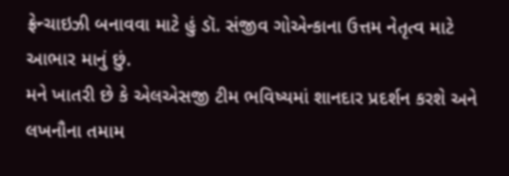ફ્રેન્ચાઇઝી બનાવવા માટે હું ડૉ. સંજીવ ગોએન્કાના ઉત્તમ નેતૃત્વ માટે આભાર માનું છું.
મને ખાતરી છે કે એલએસજી ટીમ ભવિષ્યમાં શાનદાર પ્રદર્શન કરશે અને લખનૌના તમામ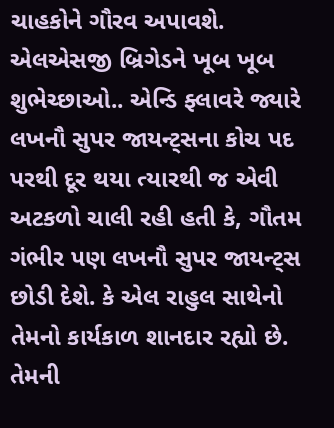ચાહકોને ગૌરવ અપાવશે. એલએસજી બ્રિગેડને ખૂબ ખૂબ શુભેચ્છાઓ.. એન્ડિ ફ્લાવરે જ્યારે લખનૌ સુપર જાયન્ટ્સના કોચ પદ પરથી દૂર થયા ત્યારથી જ એવી અટકળો ચાલી રહી હતી કે, ગૌતમ ગંભીર પણ લખનૌ સુપર જાયન્ટ્સ છોડી દેશે. કે એલ રાહુલ સાથેનો તેમનો કાર્યકાળ શાનદાર રહ્યો છે. તેમની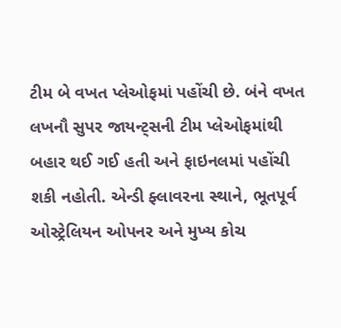ટીમ બે વખત પ્લેઓફમાં પહોંચી છે. બંને વખત લખનૌ સુપર જાયન્ટ્સની ટીમ પ્લેઓફમાંથી બહાર થઈ ગઈ હતી અને ફાઇનલમાં પહોંચી શકી નહોતી. એન્ડી ફ્લાવરના સ્થાને, ભૂતપૂર્વ ઓસ્ટ્રેલિયન ઓપનર અને મુખ્ય કોચ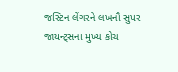જસ્ટિન લેંગરને લખનૌ સુપર જાયન્ટ્સના મુખ્ય કોચ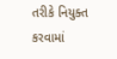તરીકે નિયુક્ત કરવામાં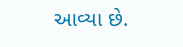આવ્યા છે.